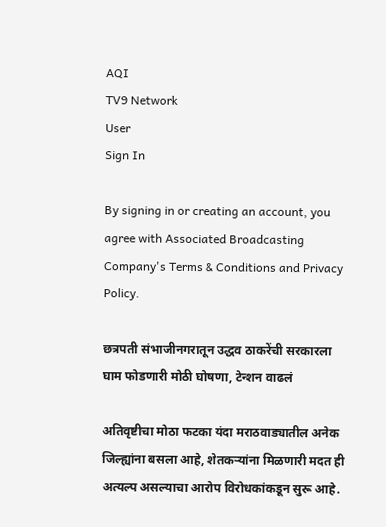AQI
TV9 Network
User
Sign In

By signing in or creating an account, you agree with Associated Broadcasting Company's Terms & Conditions and Privacy Policy.

छत्रपती संभाजीनगरातून उद्धव ठाकरेंची सरकारला घाम फोडणारी मोठी घोषणा, टेन्शन वाढलं

अतिवृष्टीचा मोठा फटका यंदा मराठवाड्यातील अनेक जिल्ह्यांना बसला आहे, शेतकऱ्यांना मिळणारी मदत ही अत्यल्प असल्याचा आरोप विरोधकांकडून सुरू आहे.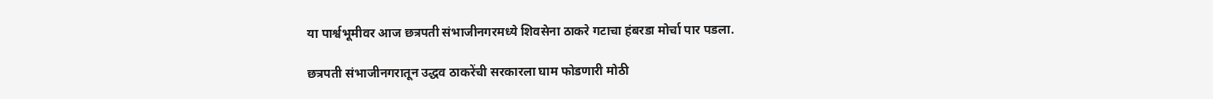या पार्श्वभूमीवर आज छत्रपती संभाजीनगरमध्ये शिवसेना ठाकरे गटाचा हंबरडा मोर्चा पार पडला.

छत्रपती संभाजीनगरातून उद्धव ठाकरेंची सरकारला घाम फोडणारी मोठी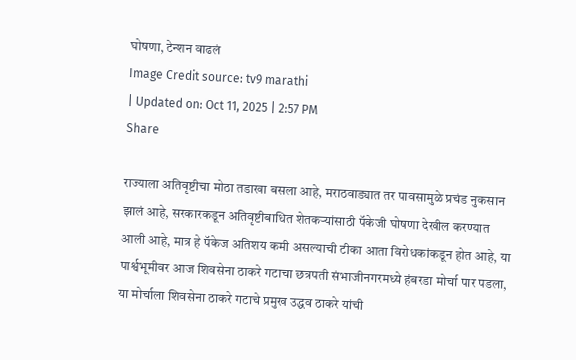घोषणा, टेन्शन वाढलं
Image Credit source: tv9 marathi
| Updated on: Oct 11, 2025 | 2:57 PM
Share

राज्याला अतिवृष्टीचा मोठा तडाखा बसला आहे, मराठवाड्यात तर पावसामुळे प्रचंड नुकसान झालं आहे, सरकारकडून अतिवृष्टीबाधित शेतकऱ्यांसाठी पॅकेजी घोषणा देखील करण्यात आली आहे, मात्र हे पॅकेज अतिशय कमी असल्याची टीका आता विरोधकांकडून होत आहे, या पार्श्वभूमीवर आज शिवसेना ठाकरे गटाचा छत्रपती संभाजीनगरमध्ये हंबरडा मोर्चा पार पडला, या मोर्चाला शिवसेना ठाकरे गटाचे प्रमुख उद्धव ठाकरे यांची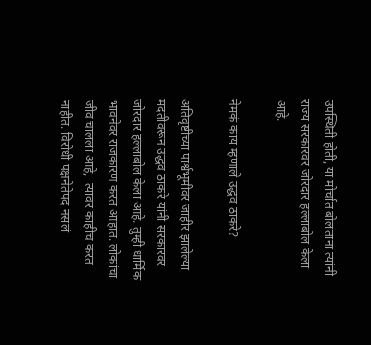उपस्थिती होती, या मोर्चात बोलताना त्यांनी राज्य सरकारवर जोरदार हल्लाबोल केला आहे.

नेमकं काय म्हणाले उद्धव ठाकरे?

अतिवृष्टीच्या पार्श्वभूमीवर जाहीर झालेल्या मदतीवरून उद्धव ठाकरे यांनी सरकारवर जोरदार हल्लाबोल केला आहे. तुम्ही धार्मिक भावनेवर राजकारण करत आहात. लोकांचा जीव चालला आहे,  त्यावर काहीच करत नाहीत. विरोधी पक्षनेतेपद नसलं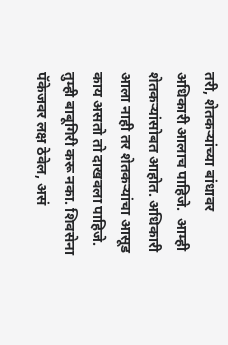तरी, शेतकऱ्यांच्या बांधावर अधिकारी आलाच पाहिजे.  आम्ही शेतकऱ्यांसोबत आहोत. अधिकारी आला नाही तर शेतकऱ्यांचा आसूड काय असतो तो दाखवला पाहिजे. तुम्ही बाबूगिरी करू नका. शिवसेना पॅकेजवर लक्ष ठेवेल, असं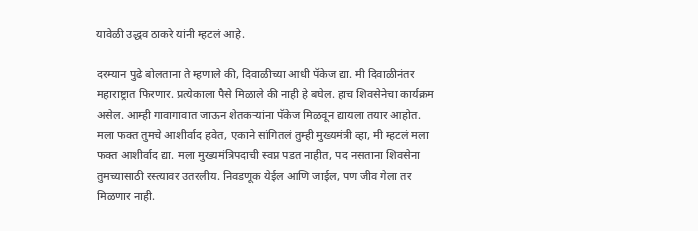यावेळी उद्धव ठाकरे यांनी म्हटलं आहे.

दरम्यान पुढे बोलताना ते म्हणाले की, दिवाळीच्या आधी पॅकेज द्या. मी दिवाळीनंतर महाराष्ट्रात फिरणार. प्रत्येकाला पैसे मिळाले की नाही हे बघेल. हाच शिवसेनेचा कार्यक्रम असेल. आम्ही गावागावात जाऊन शेतकऱ्यांना पॅकेज मिळवून द्यायला तयार आहोत.  मला फक्त तुमचे आशीर्वाद हवेत, एकाने सांगितलं तुम्ही मुख्यमंत्री व्हा, मी म्हटलं मला फक्त आशीर्वाद द्या. मला मुख्यमंत्रिपदाची स्वप्न पडत नाहीत, पद नसताना शिवसेना तुमच्यासाठी रस्त्यावर उतरलीय. निवडणूक येईल आणि जाईल, पण जीव गेला तर मिळणार नाही.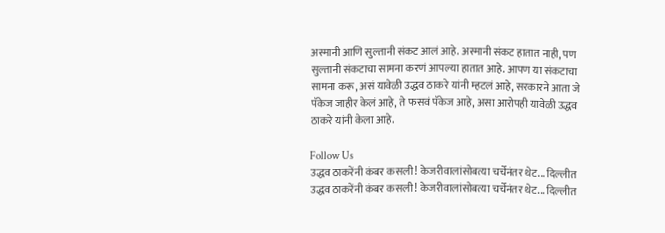अस्मानी आणि सुल्तानी संकट आलं आहे. अस्मानी संकट हातात नाही, पण सुल्तानी संकटाचा सामना करणं आपल्या हातात आहे. आपण या संकटाचा सामना करू, असं यावेळी उद्धव ठाकरे यांनी म्हटलं आहे, सरकारने आता जे पॅकेज जाहीर केलं आहे, ते फसवं पॅकेज आहे, असा आरोपही यावेळी उद्धव ठाकरे यांनी केला आहे.

Follow Us
उद्धव ठाकरेंनी कंबर कसली! केजरीवालांसोबत्या चर्चेनंतर थेट... दिल्लीत
उद्धव ठाकरेंनी कंबर कसली! केजरीवालांसोबत्या चर्चेनंतर थेट... दिल्लीत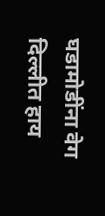घडामोडींना वेग
दिल्लीत हाय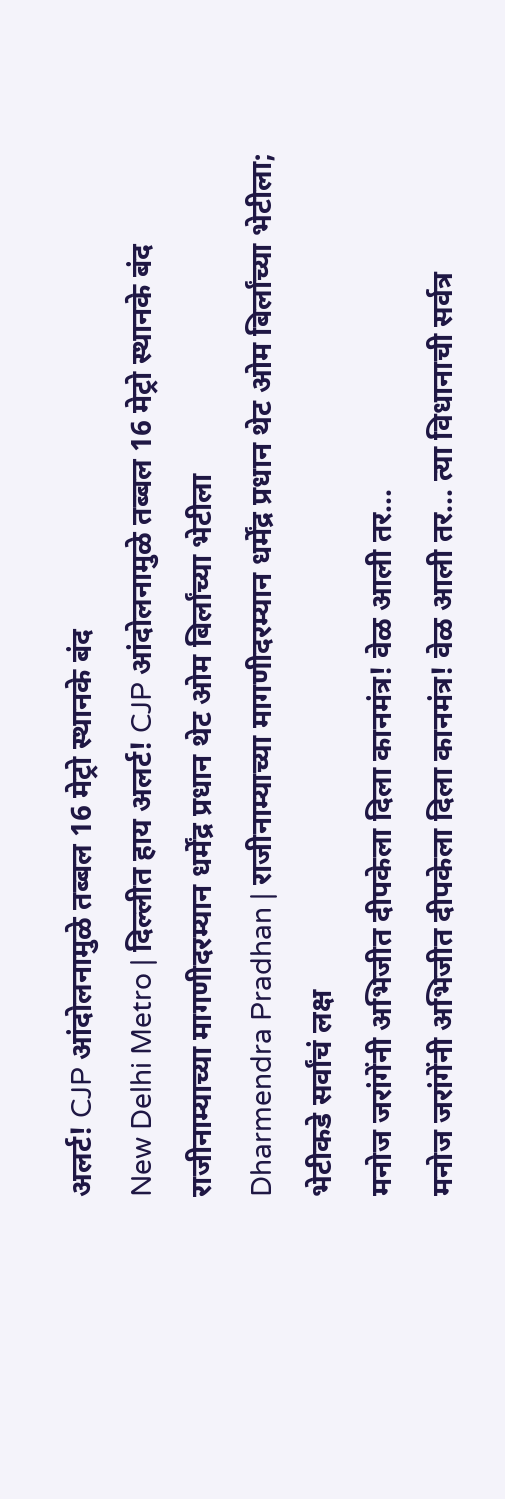अलर्ट! CJP आंदोलनामुळे तब्बल 16 मेट्रो स्थानके बंद
New Delhi Metro | दिल्लीत हाय अलर्ट! CJP आंदोलनामुळे तब्बल 16 मेट्रो स्थानके बंद
राजीनाम्याच्या मागणीदरम्यान धर्मेंद्र प्रधान थेट ओम बिर्लांच्या भेटीला
Dharmendra Pradhan | राजीनाम्याच्या मागणीदरम्यान धर्मेंद्र प्रधान थेट ओम बिर्लांच्या भेटीला; भेटीकडे सर्वांचं लक्ष
मनोज जरांगेंनी अभिजीत दीपकेला दिला कानमंत्र! वेळ आली तर...
मनोज जरांगेंनी अभिजीत दीपकेला दिला कानमंत्र! वेळ आली तर... त्या विधानाची सर्वत्र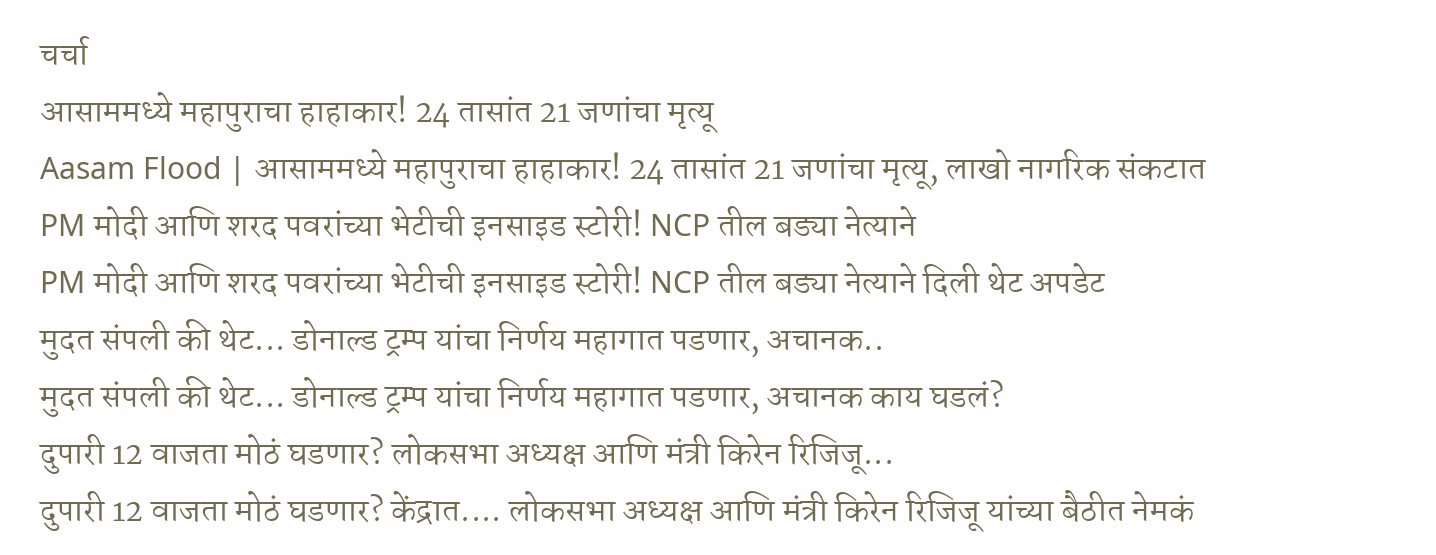चर्चा
आसाममध्ये महापुराचा हाहाकार! 24 तासांत 21 जणांचा मृत्यू
Aasam Flood | आसाममध्ये महापुराचा हाहाकार! 24 तासांत 21 जणांचा मृत्यू, लाखो नागरिक संकटात
PM मोदी आणि शरद पवरांच्या भेटीची इनसाइड स्टोरी! NCP तील बड्या नेत्याने
PM मोदी आणि शरद पवरांच्या भेटीची इनसाइड स्टोरी! NCP तील बड्या नेत्याने दिली थेट अपडेट
मुदत संपली की थेट... डोनाल्ड ट्रम्प यांचा निर्णय महागात पडणार, अचानक..
मुदत संपली की थेट... डोनाल्ड ट्रम्प यांचा निर्णय महागात पडणार, अचानक काय घडलं?
दुपारी 12 वाजता मोठं घडणार? लोकसभा अध्यक्ष आणि मंत्री किरेन रिजिजू...
दुपारी 12 वाजता मोठं घडणार? केंद्रात.... लोकसभा अध्यक्ष आणि मंत्री किरेन रिजिजू यांच्या बैठीत नेमकं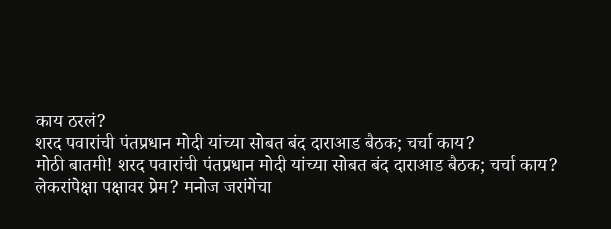काय ठरलं?
शरद पवारांची पंतप्रधान मोदी यांच्या सोबत बंद दाराआड बैठक; चर्चा काय?
मोठी बातमी! शरद पवारांची पंतप्रधान मोदी यांच्या सोबत बंद दाराआड बैठक; चर्चा काय?
लेकरांपेक्षा पक्षावर प्रेम? मनोज जरांगेंचा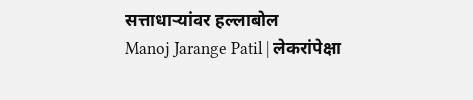सत्ताधाऱ्यांवर हल्लाबोल
Manoj Jarange Patil | लेकरांपेक्षा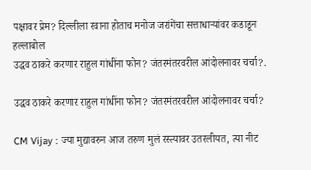पक्षावर प्रेम? दिल्लीला रवाना होताच मनोज जरांगेंचा सत्ताधाऱ्यांवर कडाडून हल्लाबोल
उद्धव ठाकरे करणार राहुल गांधींना फोन? जंतरमंतरवरील आंदोलनावर चर्चा?.

उद्धव ठाकरे करणार राहुल गांधींना फोन? जंतरमंतरवरील आंदोलनावर चर्चा?

CM Vijay : ज्या मुद्यावरुन आज तरुण मुलं रस्त्यावर उतरलीयत, त्या नीट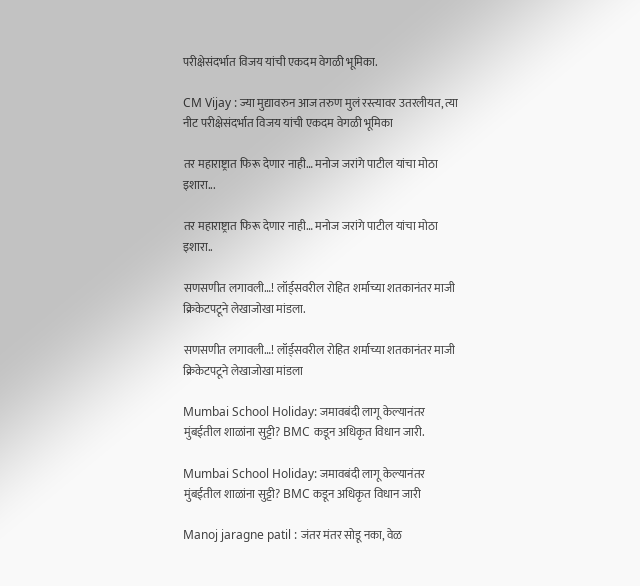परीक्षेसंदर्भात विजय यांची एकदम वेगळी भूमिका.

CM Vijay : ज्या मुद्यावरुन आज तरुण मुलं रस्त्यावर उतरलीयत, त्या नीट परीक्षेसंदर्भात विजय यांची एकदम वेगळी भूमिका

तर महाराष्ट्रात फिरू देणार नाही… मनोज जरांगे पाटील यांचा मोठा इशारा...

तर महाराष्ट्रात फिरू देणार नाही… मनोज जरांगे पाटील यांचा मोठा इशारा..

सणसणीत लगावली…! लॉर्ड्सवरील रोहित शर्माच्या शतकानंतर माजी क्रिकेटपटूने लेखाजोखा मांडला.

सणसणीत लगावली…! लॉर्ड्सवरील रोहित शर्माच्या शतकानंतर माजी क्रिकेटपटूने लेखाजोखा मांडला

Mumbai School Holiday: जमावबंदी लागू केल्यानंतर मुंबईतील शाळांना सुट्टी? BMC कडून अधिकृत विधान जारी.

Mumbai School Holiday: जमावबंदी लागू केल्यानंतर मुंबईतील शाळांना सुट्टी? BMC कडून अधिकृत विधान जारी

Manoj jaragne patil : जंतर मंतर सोडू नका, वेळ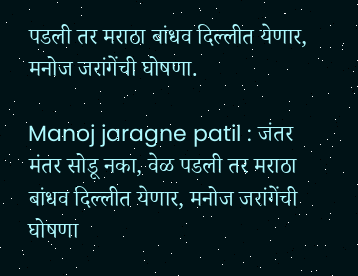पडली तर मराठा बांधव दिल्लीत येणार, मनोज जरांगेंची घोषणा.

Manoj jaragne patil : जंतर मंतर सोडू नका, वेळ पडली तर मराठा बांधव दिल्लीत येणार, मनोज जरांगेंची घोषणा